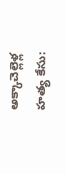అక్కాచెల్లెళ్ల హత్య కేసు: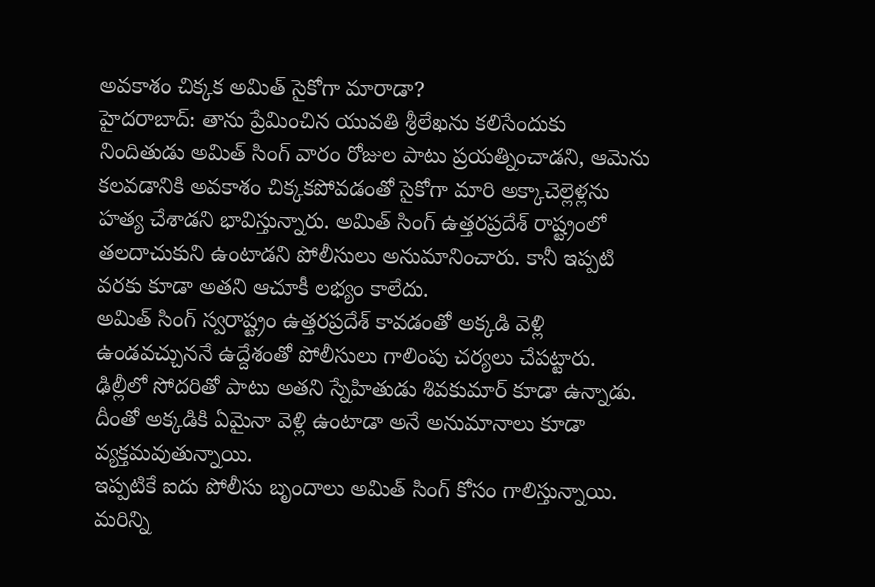అవకాశం చిక్కక అమిత్ సైకోగా మారాడా?
హైదరాబాద్: తాను ప్రేమించిన యువతి శ్రీలేఖను కలిసేందుకు నిందితుడు అమిత్ సింగ్ వారం రోజుల పాటు ప్రయత్నించాడని, ఆమెను కలవడానికి అవకాశం చిక్కకపోవడంతో సైకోగా మారి అక్కాచెల్లెళ్లను హత్య చేశాడని భావిస్తున్నారు. అమిత్ సింగ్ ఉత్తరప్రదేశ్ రాష్ట్రంలో తలదాచుకుని ఉంటాడని పోలీసులు అనుమానించారు. కానీ ఇప్పటి వరకు కూడా అతని ఆచూకీ లభ్యం కాలేదు.
అమిత్ సింగ్ స్వరాష్ట్రం ఉత్తరప్రదేశ్ కావడంతో అక్కడి వెళ్లి ఉండవచ్చుననే ఉద్దేశంతో పోలీసులు గాలింపు చర్యలు చేపట్టారు. ఢిల్లీలో సోదరితో పాటు అతని స్నేహితుడు శివకుమార్ కూడా ఉన్నాడు. దీంతో అక్కడికి ఏమైనా వెళ్లి ఉంటాడా అనే అనుమానాలు కూడా వ్యక్తమవుతున్నాయి.
ఇప్పటికే ఐదు పోలీసు బృందాలు అమిత్ సింగ్ కోసం గాలిస్తున్నాయి. మరిన్ని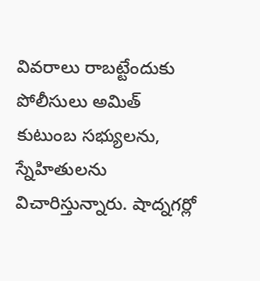వివరాలు రాబట్టేందుకు పోలీసులు అమిత్ కుటుంబ సభ్యులను, స్నేహితులను విచారిస్తున్నారు. షాద్నగర్లో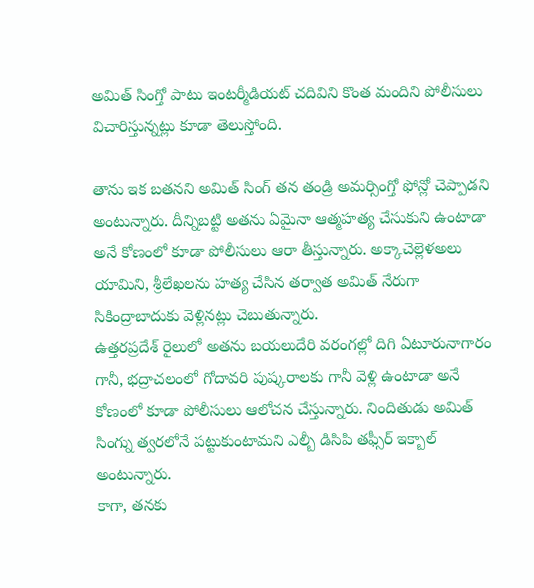అమిత్ సింగ్తో పాటు ఇంటర్మీడియట్ చదివిని కొంత మందిని పోలీసులు విచారిస్తున్నట్లు కూడా తెలుస్తోంది.

తాను ఇక బతనని అమిత్ సింగ్ తన తండ్రి అమర్సింగ్తో ఫోన్లో చెప్పాడని అంటున్నారు. దీన్నిబట్టి అతను ఏమైనా ఆత్మహత్య చేసుకుని ఉంటాడా అనే కోణంలో కూడా పోలీసులు ఆరా తీస్తున్నారు. అక్కాచెల్లెళఅలు యామిని, శ్రీలేఖలను హత్య చేసిన తర్వాత అమిత్ నేరుగా సికింద్రాబాదుకు వెళ్లినట్లు చెబుతున్నారు.
ఉత్తరప్రదేశ్ రైలులో అతను బయలుదేరి వరంగల్లో దిగి ఏటూరునాగారం గానీ, భద్రాచలంలో గోదావరి పుష్కరాలకు గానీ వెళ్లి ఉంటాడా అనే కోణంలో కూడా పోలీసులు ఆలోచన చేస్తున్నారు. నిందితుడు అమిత్ సింగ్ను త్వరలోనే పట్టుకుంటామని ఎల్బీ డిసిపి తఫ్సీర్ ఇక్బాల్ అంటున్నారు.
కాగా, తనకు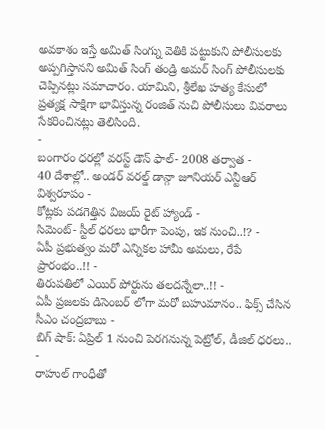అవకాశం ఇస్తే అమిత్ సింగ్ను వెతికి పట్టుకుని పోలీసులకు అప్పగిస్తానని అమిత్ సింగ్ తండ్రి అమర్ సింగ్ పోలీసులకు చెప్పినట్లు సమాచారం. యామిని, శ్రీలేఖ హత్య కేసులో ప్రత్యక్ష సాక్షిగా భావిస్తున్న రంజిత్ నుచి పోలీసులు వివరాలు సేకరించినట్లు తెలిసింది.
-
బంగారం ధరల్లో వరస్ట్ డౌన్ ఫాల్- 2008 తర్వాత -
40 దేశాల్లో.. అండర్ వరల్డ్ డాన్గా జూనియర్ ఎన్టీఆర్ విశ్వరూపం -
కోట్లకు పడగెత్తిన విజయ్ రైట్ హ్యాండ్ -
సిమెంట్- స్టీల్ ధరలు భారీగా పెంపు, ఇక నుంచి..!? -
ఏపీ ప్రభుత్వం మరో ఎన్నికల హామీ అమలు, రేపే ప్రారంభం..!! -
తిరుపతిలో ఎయిర్ పోర్టును తలదన్నేలా..!! -
ఏపీ ప్రజలకు డిసెంబర్ లోగా మరో బహుమానం.. ఫిక్స్ చేసిన సీఎం చంద్రబాబు -
బిగ్ షాక్: ఏప్రిల్ 1 నుంచి పెరగనున్న పెట్రోల్, డీజిల్ ధరలు.. -
రాహుల్ గాంధీతో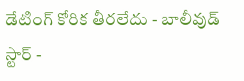డేటింగ్ కోరిక తీరలేదు - బాలీవుడ్ స్టార్ -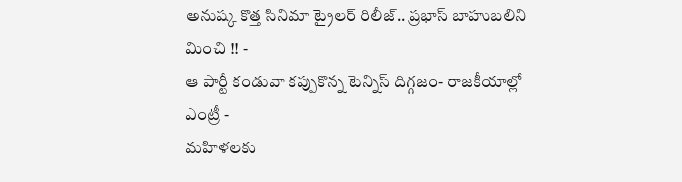అనుష్క కొత్త సినిమా ట్రైలర్ రిలీజ్.. ప్రభాస్ బాహుబలిని మించి !! -
ఆ పార్టీ కండువా కప్పుకొన్న టెన్నిస్ దిగ్గజం- రాజకీయాల్లో ఎంట్రీ -
మహిళలకు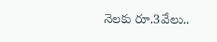నెలకు రూ.3వేలు..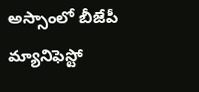అస్సాంలో బీజేపీ మ్యానిఫెస్టో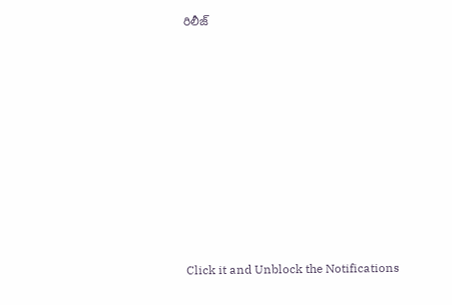రిలీజ్












Click it and Unblock the Notifications